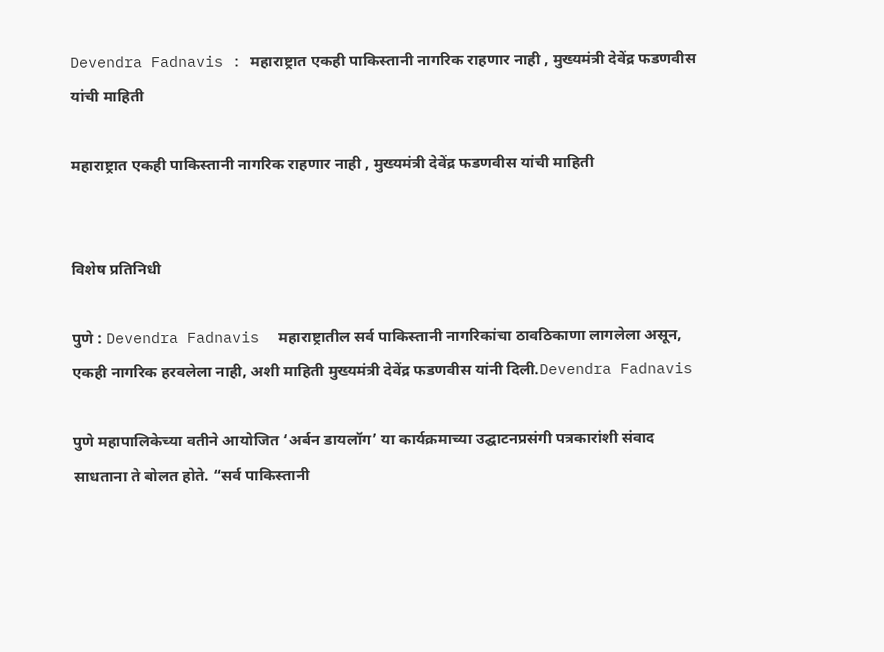Devendra Fadnavis : महाराष्ट्रात एकही पाकिस्तानी नागरिक राहणार नाही , मुख्यमंत्री देवेंद्र फडणवीस यांची माहिती

महाराष्ट्रात एकही पाकिस्तानी नागरिक राहणार नाही , मुख्यमंत्री देवेंद्र फडणवीस यांची माहिती


विशेष प्रतिनिधी

पुणे : Devendra Fadnavis  महाराष्ट्रातील सर्व पाकिस्तानी नागरिकांचा ठावठिकाणा लागलेला असून, एकही नागरिक हरवलेला नाही, अशी माहिती मुख्यमंत्री देवेंद्र फडणवीस यांनी दिली.Devendra Fadnavis

पुणे महापालिकेच्या वतीने आयोजित ‘अर्बन डायलॉग’ या कार्यक्रमाच्या उद्घाटनप्रसंगी पत्रकारांशी संवाद साधताना ते बोलत होते. “सर्व पाकिस्तानी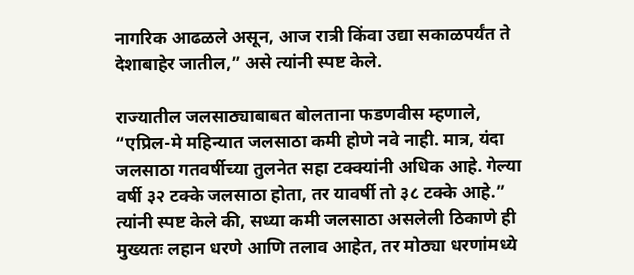नागरिक आढळले असून, आज रात्री किंवा उद्या सकाळपर्यंत ते देशाबाहेर जातील,” असे त्यांनी स्पष्ट केले.

राज्यातील जलसाठ्याबाबत बोलताना फडणवीस म्हणाले, “एप्रिल-मे महिन्यात जलसाठा कमी होणे नवे नाही. मात्र, यंदा जलसाठा गतवर्षीच्या तुलनेत सहा टक्क्यांनी अधिक आहे. गेल्या वर्षी ३२ टक्के जलसाठा होता, तर यावर्षी तो ३८ टक्के आहे.” त्यांनी स्पष्ट केले की, सध्या कमी जलसाठा असलेली ठिकाणे ही मुख्यतः लहान धरणे आणि तलाव आहेत, तर मोठ्या धरणांमध्ये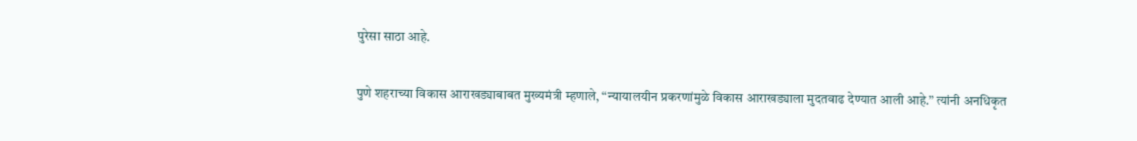पुरेसा साठा आहे.

पुणे शहराच्या विकास आराखड्याबाबत मुख्यमंत्री म्हणाले, “न्यायालयीन प्रकरणांमुळे विकास आराखड्याला मुदतवाढ देण्यात आली आहे.” त्यांनी अनधिकृत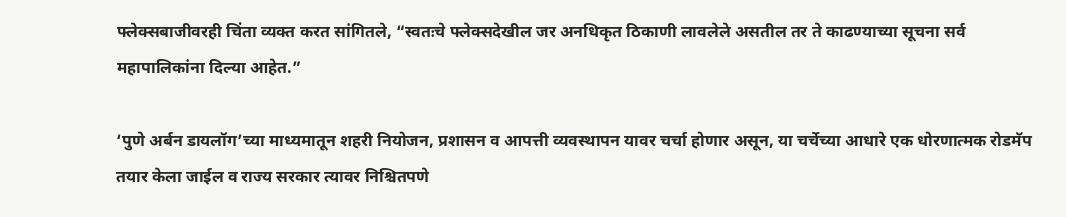फ्लेक्सबाजीवरही चिंता व्यक्त करत सांगितले, “स्वतःचे फ्लेक्सदेखील जर अनधिकृत ठिकाणी लावलेले असतील तर ते काढण्याच्या सूचना सर्व महापालिकांना दिल्या आहेत.”

‘पुणे अर्बन डायलॉग’च्या माध्यमातून शहरी नियोजन, प्रशासन व आपत्ती व्यवस्थापन यावर चर्चा होणार असून, या चर्चेच्या आधारे एक धोरणात्मक रोडमॅप तयार केला जाईल व राज्य सरकार त्यावर निश्चितपणे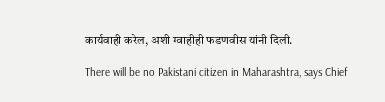कार्यवाही करेल, अशी ग्वाहीही फडणवीस यांनी दिली.

There will be no Pakistani citizen in Maharashtra, says Chief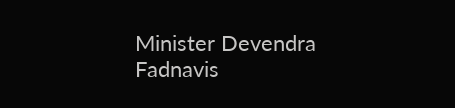Minister Devendra Fadnavis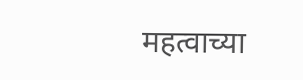महत्वाच्या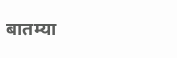बातम्या